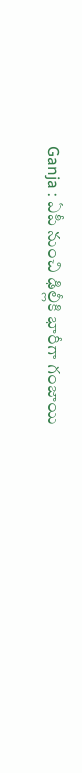Ganja : ఏపీ నుంచి ఢిల్లీకి భారీగా గంజాయి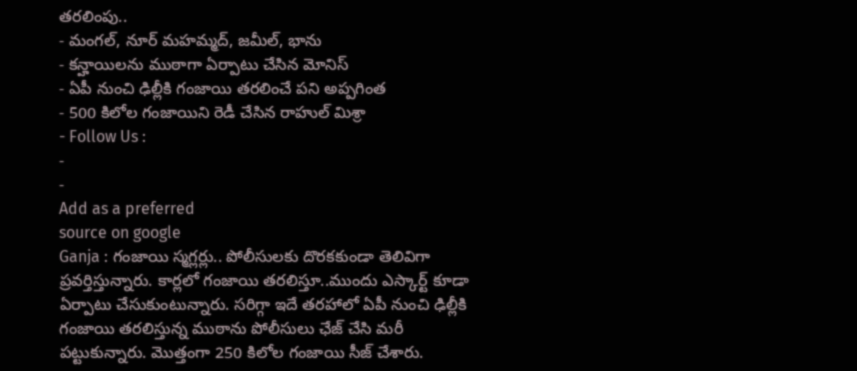తరలింపు..
- మంగల్, నూర్ మహమ్మద్, జమీల్, భాను
- కన్హాయిలను ముఠాగా ఏర్పాటు చేసిన మోనిస్
- ఏపీ నుంచి ఢిల్లీకి గంజాయి తరలించే పని అప్పగింత
- 500 కిలోల గంజాయిని రెడీ చేసిన రాహుల్ మిశ్రా
- Follow Us :
-
-
Add as a preferred
source on google
Ganja : గంజాయి స్మగ్లర్లు.. పోలీసులకు దొరకకుండా తెలివిగా ప్రవర్తిస్తున్నారు. కార్లలో గంజాయి తరలిస్తూ..ముందు ఎస్కార్ట్ కూడా ఏర్పాటు చేసుకుంటున్నారు. సరిగ్గా ఇదే తరహాలో ఏపీ నుంచి ఢిల్లీకి గంజాయి తరలిస్తున్న ముఠాను పోలీసులు ఛేజ్ చేసి మరీ పట్టుకున్నారు. మొత్తంగా 250 కిలోల గంజాయి సీజ్ చేశారు.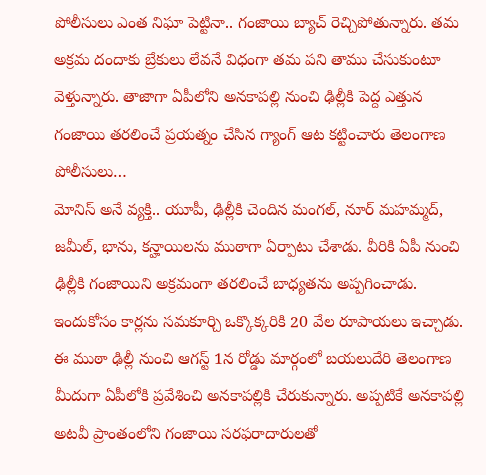పోలీసులు ఎంత నిఘా పెట్టినా.. గంజాయి బ్యాచ్ రెచ్చిపోతున్నారు. తమ అక్రమ దందాకు బ్రేకులు లేవనే విధంగా తమ పని తాము చేసుకుంటూ వెళ్తున్నారు. తాజాగా ఏపీలోని అనకాపల్లి నుంచి ఢిల్లీకి పెద్ద ఎత్తున గంజాయి తరలించే ప్రయత్నం చేసిన గ్యాంగ్ ఆట కట్టించారు తెలంగాణ పోలీసులు…
మోనిస్ అనే వ్యక్తి.. యూపీ, ఢిల్లీకి చెందిన మంగల్, నూర్ మహమ్మద్, జమీల్, భాను, కన్హాయిలను ముఠాగా ఏర్పాటు చేశాడు. వీరికి ఏపీ నుంచి ఢిల్లీకి గంజాయిని అక్రమంగా తరలించే బాధ్యతను అప్పగించాడు. ఇందుకోసం కార్లను సమకూర్చి ఒక్కొక్కరికి 20 వేల రూపాయలు ఇచ్చాడు. ఈ ముఠా ఢిల్లీ నుంచి ఆగస్ట్ 1న రోడ్డు మార్గంలో బయలుదేరి తెలంగాణ మీదుగా ఏపీలోకి ప్రవేశించి అనకాపల్లికి చేరుకున్నారు. అప్పటికే అనకాపల్లి అటవీ ప్రాంతంలోని గంజాయి సరఫరాదారులతో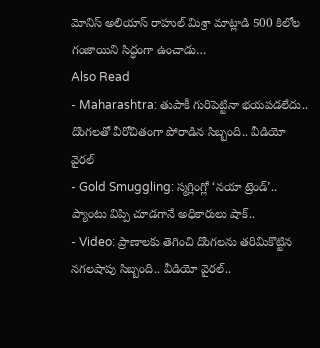మోనిస్ అలియాస్ రాహుల్ మిశ్రా మాట్లాడి 500 కిలోల గంజాయిని సిద్ధంగా ఉంచాడు…
Also Read
- Maharashtra: తుపాకీ గురిపెట్టినా భయపడలేదు.. దొంగలతో వీరోచితంగా పోరాడిన సిబ్బంది.. వీడియో వైరల్
- Gold Smuggling: స్మగ్లింగ్లో ‘నయా ట్రెండ్’.. ప్యాంటు విప్పి చూడగానే అధికారులు షాక్..
- Video: ప్రాణాలకు తెగించి దొంగలను తరిమికొట్టిన నగలషాపు సిబ్బంది.. వీడియో వైరల్..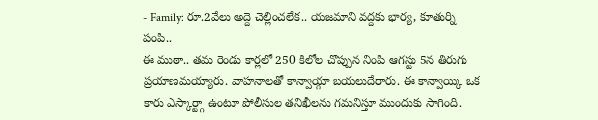- Family: రూ.2వేలు అద్దె చెల్లించలేక.. యజమాని వద్దకు భార్య, కూతుర్ని పంపి..
ఈ ముఠా.. తమ రెండు కార్లలో 250 కిలోల చొప్పున నింపి ఆగస్టు 5న తిరుగు ప్రయాణమయ్యారు. వాహనాలతో కాన్వాయ్గా బయలుదేరారు. ఈ కాన్వాయ్కి ఒక కారు ఎస్కార్ట్గా ఉంటూ పోలీసుల తనిఖీలను గమనిస్తూ ముందుకు సాగింది.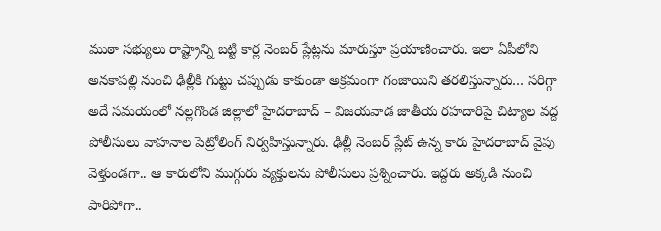ముఠా సభ్యులు రాష్ట్రాన్ని బట్టి కార్ల నెంబర్ ప్లేట్లను మారుస్తూ ప్రయాణించారు. ఇలా ఏపీలోని అనకాపల్లి నుంచి ఢిల్లీకి గుట్టు చప్పుడు కాకుండా అక్రమంగా గంజాయిని తరలిస్తున్నారు… సరిగ్గా అదే సమయంలో నల్లగొండ జిల్లాలో హైదరాబాద్ – విజయవాడ జాతీయ రహదారిపై చిట్యాల వద్ద పోలీసులు వాహనాల పెట్రోలింగ్ నిర్వహిస్తున్నారు. ఢిల్లీ నెంబర్ ప్లేట్ ఉన్న కారు హైదరాబాద్ వైపు వెళ్తుండగా.. ఆ కారులోని ముగ్గురు వ్యక్తులను పోలీసులు ప్రశ్నించారు. ఇద్దరు అక్కడి నుంచి పారిపోగా..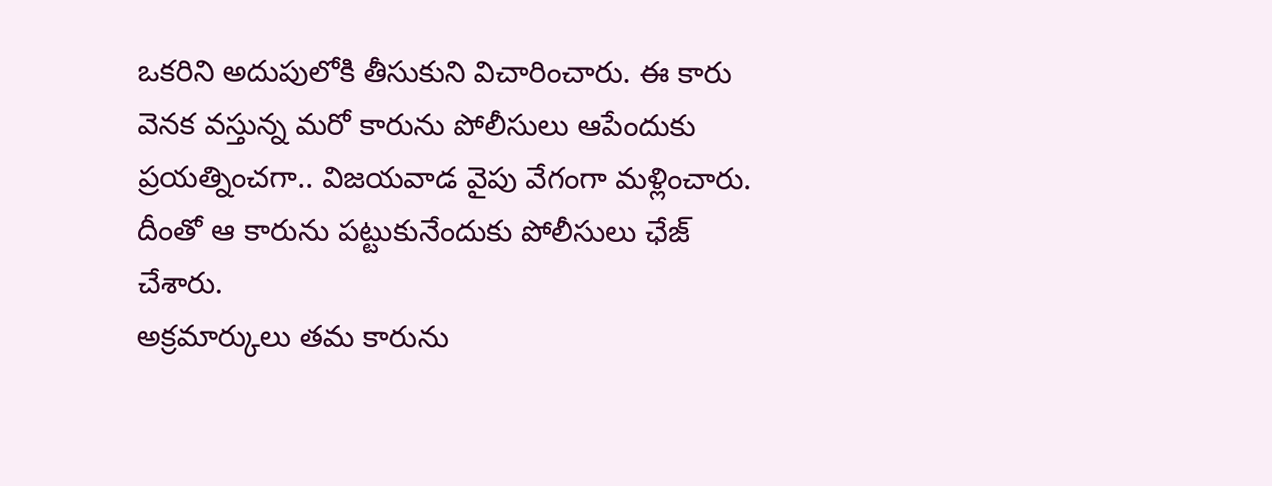ఒకరిని అదుపులోకి తీసుకుని విచారించారు. ఈ కారు వెనక వస్తున్న మరో కారును పోలీసులు ఆపేందుకు ప్రయత్నించగా.. విజయవాడ వైపు వేగంగా మళ్లించారు. దీంతో ఆ కారును పట్టుకునేందుకు పోలీసులు ఛేజ్ చేశారు.
అక్రమార్కులు తమ కారును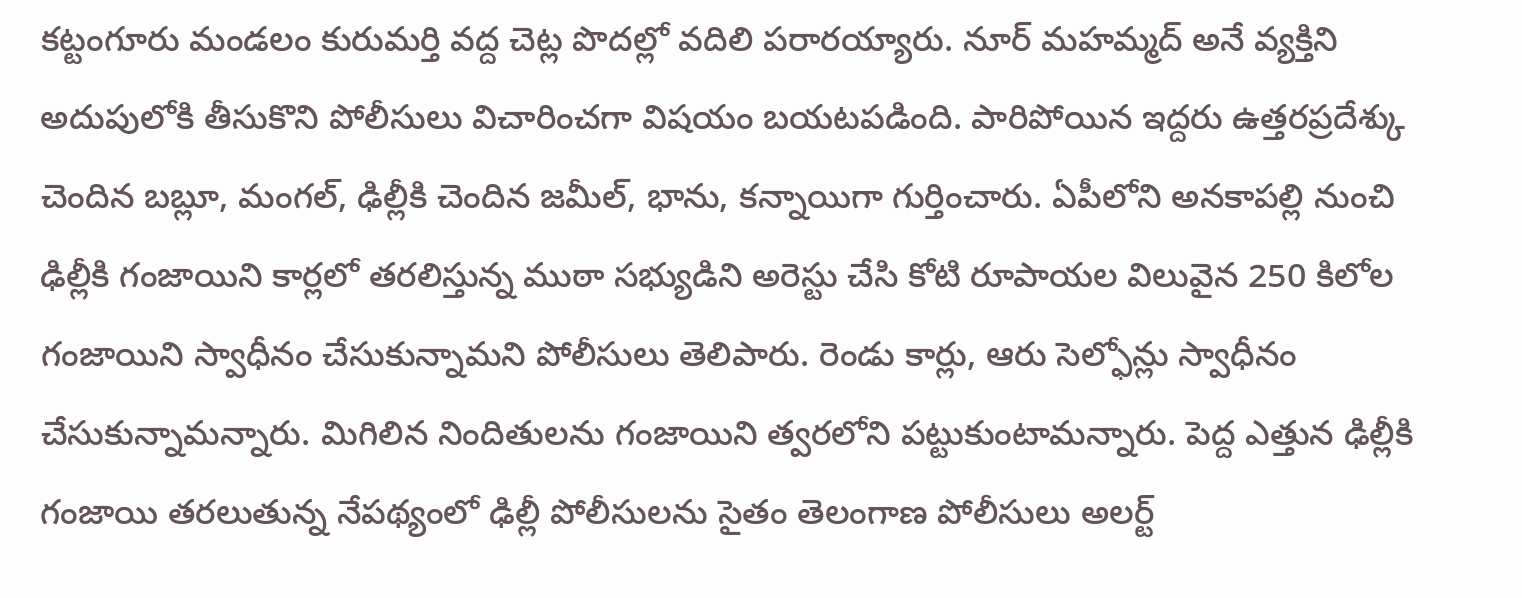కట్టంగూరు మండలం కురుమర్తి వద్ద చెట్ల పొదల్లో వదిలి పరారయ్యారు. నూర్ మహమ్మద్ అనే వ్యక్తిని అదుపులోకి తీసుకొని పోలీసులు విచారించగా విషయం బయటపడింది. పారిపోయిన ఇద్దరు ఉత్తరప్రదేశ్కు చెందిన బబ్లూ, మంగల్, ఢిల్లీకి చెందిన జమీల్, భాను, కన్నాయిగా గుర్తించారు. ఏపీలోని అనకాపల్లి నుంచి ఢిల్లీకి గంజాయిని కార్లలో తరలిస్తున్న ముఠా సభ్యుడిని అరెస్టు చేసి కోటి రూపాయల విలువైన 250 కిలోల గంజాయిని స్వాధీనం చేసుకున్నామని పోలీసులు తెలిపారు. రెండు కార్లు, ఆరు సెల్ఫోన్లు స్వాధీనం చేసుకున్నామన్నారు. మిగిలిన నిందితులను గంజాయిని త్వరలోని పట్టుకుంటామన్నారు. పెద్ద ఎత్తున ఢిల్లీకి గంజాయి తరలుతున్న నేపథ్యంలో ఢిల్లీ పోలీసులను సైతం తెలంగాణ పోలీసులు అలర్ట్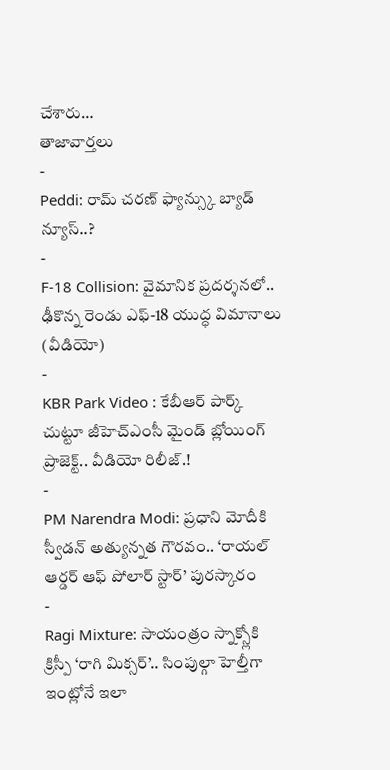చేశారు…
తాజావార్తలు
-
Peddi: రామ్ చరణ్ ఫ్యాన్స్కు బ్యాడ్ న్యూస్..?
-
F-18 Collision: వైమానిక ప్రదర్శనలో.. ఢీకొన్న రెండు ఎఫ్-18 యుద్ధ విమానాలు (వీడియో)
-
KBR Park Video : కేబీఆర్ పార్క్ చుట్టూ జీహెచ్ఎంసీ మైండ్ బ్లోయింగ్ ప్రాజెక్ట్.. వీడియో రిలీజ్.!
-
PM Narendra Modi: ప్రధాని మోదీకి స్వీడన్ అత్యున్నత గౌరవం.. ‘రాయల్ ఆర్డర్ ఆఫ్ పోలార్ స్టార్’ పురస్కారం
-
Ragi Mixture: సాయంత్రం స్నాక్స్లోకి క్రిస్పీ ‘రాగి మిక్సర్’.. సింపుల్గా హెల్తీగా ఇంట్లోనే ఇలా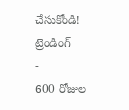చేసుకోండి!
ట్రెండింగ్
-
600 రోజుల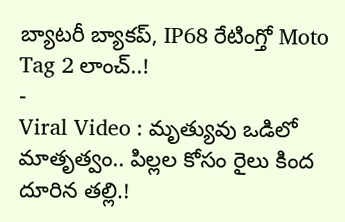బ్యాటరీ బ్యాకప్, IP68 రేటింగ్తో Moto Tag 2 లాంచ్..!
-
Viral Video : మృత్యువు ఒడిలో మాతృత్వం.. పిల్లల కోసం రైలు కింద దూరిన తల్లి.!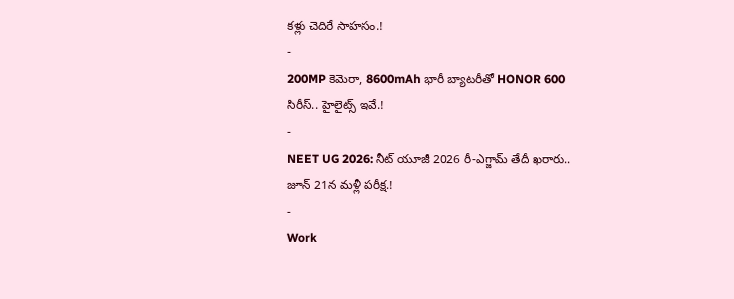కళ్లు చెదిరే సాహసం.!
-
200MP కెమెరా, 8600mAh భారీ బ్యాటరీతో HONOR 600 సిరీస్.. హైలైట్స్ ఇవే.!
-
NEET UG 2026: నీట్ యూజీ 2026 రీ-ఎగ్జామ్ తేదీ ఖరారు.. జూన్ 21న మళ్లీ పరీక్ష.!
-
Work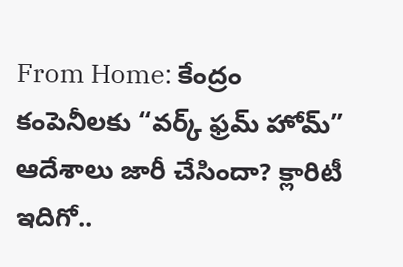From Home: కేంద్రం కంపెనీలకు “వర్క్ ఫ్రమ్ హోమ్” ఆదేశాలు జారీ చేసిందా? క్లారిటీ ఇదిగో..